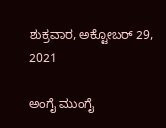ಶುಕ್ರವಾರ, ಅಕ್ಟೋಬರ್ 29, 2021

ಅಂಗೈ ಮುಂಗೈ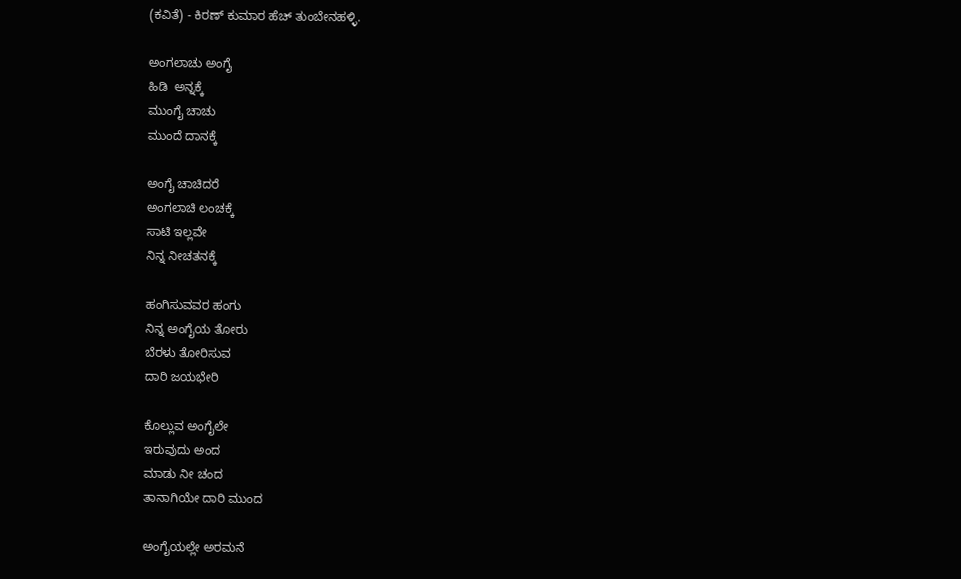(ಕವಿತೆ) - ಕಿರಣ್ ಕುಮಾರ ಹೆಚ್ ತುಂಬೇನಹಳ್ಳಿ.

ಅಂಗಲಾಚು ಅಂಗೈ
ಹಿಡಿ  ಅನ್ನಕ್ಕೆ
ಮುಂಗೈ ಚಾಚು
ಮುಂದೆ ದಾನಕ್ಕೆ

ಅಂಗೈ ಚಾಚಿದರೆ
ಅಂಗಲಾಚಿ ಲಂಚಕ್ಕೆ
ಸಾಟಿ ಇಲ್ಲವೇ
ನಿನ್ನ ನೀಚತನಕ್ಕೆ

ಹಂಗಿಸುವವರ ಹಂಗು
ನಿನ್ನ ಅಂಗೈಯ ತೋರು
ಬೆರಳು ತೋರಿಸುವ
ದಾರಿ ಜಯಭೇರಿ

ಕೊಲ್ಲುವ ಅಂಗೈಲೇ
ಇರುವುದು ಅಂದ
ಮಾಡು ನೀ ಚಂದ
ತಾನಾಗಿಯೇ ದಾರಿ ಮುಂದ

ಅಂಗೈಯಲ್ಲೇ ಅರಮನೆ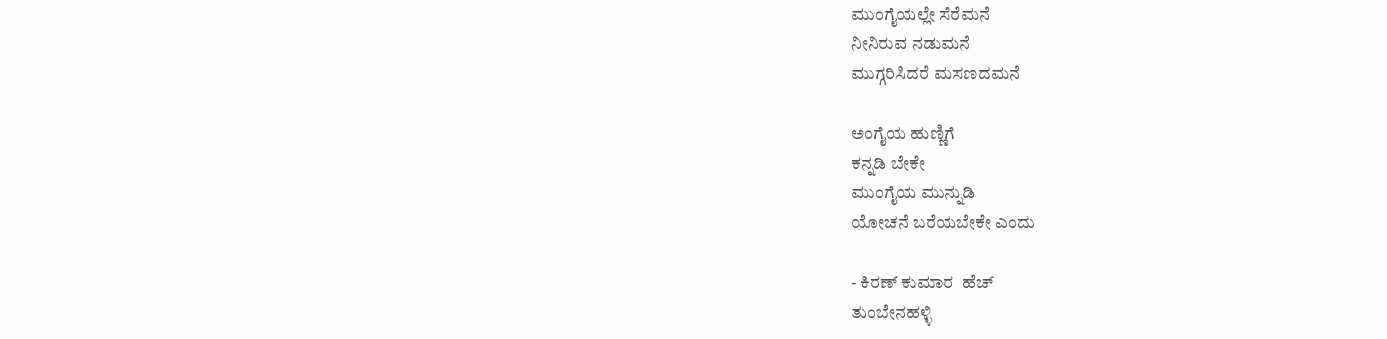ಮುಂಗೈಯಲ್ಲೇ ಸೆರೆಮನೆ
ನೀನಿರುವ ನಡುಮನೆ
ಮುಗ್ಗರಿಸಿದರೆ ಮಸಣದಮನೆ

ಅಂಗೈಯ ಹುಣ್ಣಿಗೆ
ಕನ್ನಡಿ ಬೇಕೇ
ಮುಂಗೈಯ ಮುನ್ನುಡಿ
ಯೋಚನೆ ಬರೆಯಬೇಕೇ ಎಂದು

- ಕಿರಣ್ ಕುಮಾರ  ಹೆಚ್
ತುಂಬೇನಹಳ್ಳಿ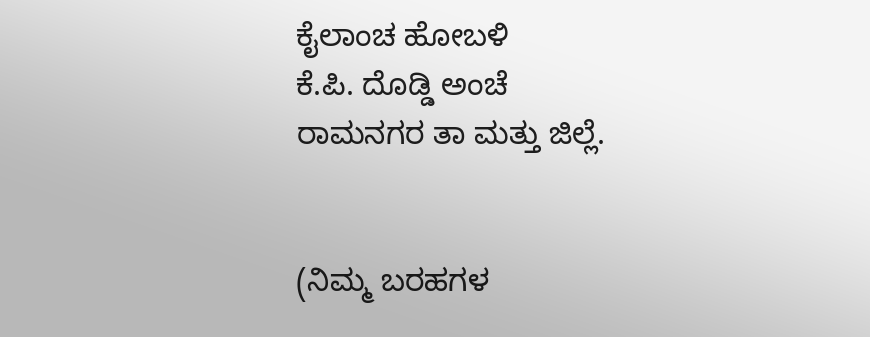ಕೈಲಾಂಚ ಹೋಬಳಿ
ಕೆ.ಪಿ. ದೊಡ್ಡಿ ಅಂಚೆ
ರಾಮನಗರ ತಾ ಮತ್ತು ಜಿಲ್ಲೆ.


(ನಿಮ್ಮ ಬರಹಗಳ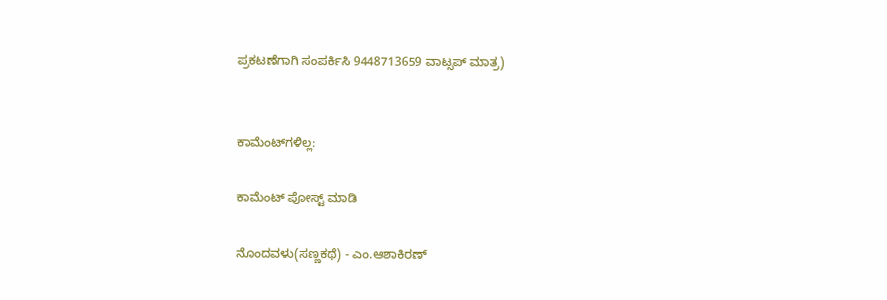ಪ್ರಕಟಣೆಗಾಗಿ ಸಂಪರ್ಕಿಸಿ 9448713659 ವಾಟ್ಸಪ್ ಮಾತ್ರ)


ಕಾಮೆಂಟ್‌ಗಳಿಲ್ಲ:

ಕಾಮೆಂಟ್‌‌ ಪೋಸ್ಟ್‌ ಮಾಡಿ

ನೊಂದವಳು(ಸಣ್ಣಕಥೆ) - ಎಂ.ಆಶಾಕಿರಣ್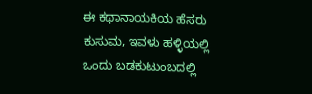ಈ ಕಥಾನಾಯಕಿಯ ಹೆಸರು ಕುಸುಮ, ಇವಳು ಹಳ್ಳಿಯಲ್ಲಿ ಒಂದು ಬಡಕುಟುಂಬದಲ್ಲಿ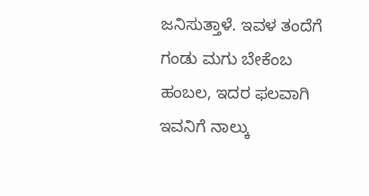ಜನಿಸುತ್ತಾಳೆ. ಇವಳ ತಂದೆಗೆ  ಗಂಡು ಮಗು ಬೇಕೆಂಬ ಹಂಬಲ, ಇದರ ಫಲವಾಗಿ ಇವನಿಗೆ ನಾಲ್ಕು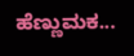ಹೆಣ್ಣುಮಕ...